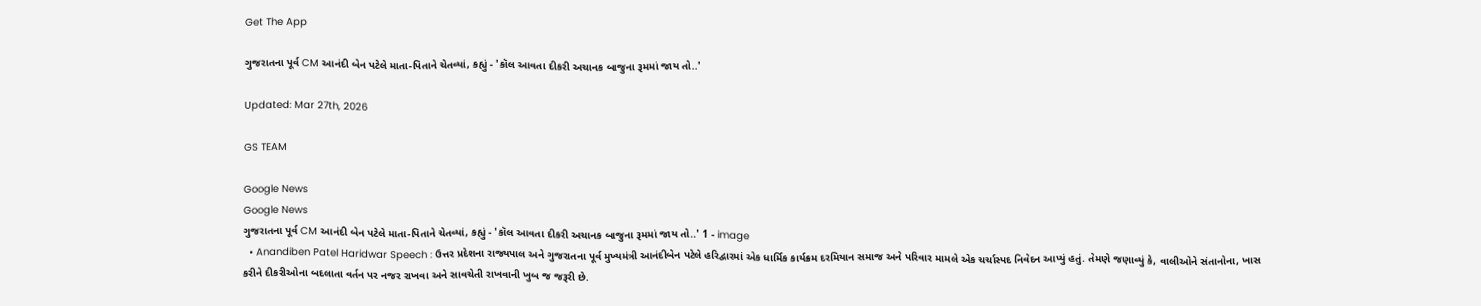Get The App

ગુજરાતના પૂર્વ CM આનંદી બેન પટેલે માતા-પિતાને ચેતવ્યાં, કહ્યું - 'કૉલ આવતા દીકરી અચાનક બાજુના રૂમમાં જાય તો..'

Updated: Mar 27th, 2026

GS TEAM

Google News
Google News
ગુજરાતના પૂર્વ CM આનંદી બેન પટેલે માતા-પિતાને ચેતવ્યાં, કહ્યું - 'કૉલ આવતા દીકરી અચાનક બાજુના રૂમમાં જાય તો..' 1 - image
  • Anandiben Patel Haridwar Speech : ઉત્તર પ્રદેશના રાજ્યપાલ અને ગુજરાતના પૂર્વ મુખ્યમંત્રી આનંદીબેન પટેલે હરિદ્વારમાં એક ધાર્મિક કાર્યક્રમ દરમિયાન સમાજ અને પરિવાર મામલે એક ચર્ચાસ્પદ નિવેદન આપ્યું હતું. તેમણે જણાવ્યું કે, વાલીઓને સંતાનોના, ખાસ કરીને દીકરીઓના બદલાતા વર્તન પર નજર રાખવા અને સાવચેતી રાખવાની ખુબ જ જરૂરી છે.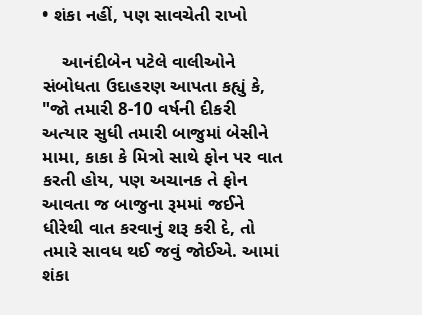• શંકા નહીં, પણ સાવચેતી રાખો

    આનંદીબેન પટેલે વાલીઓને સંબોધતા ઉદાહરણ આપતા કહ્યું કે, "જો તમારી 8-10 વર્ષની દીકરી અત્યાર સુધી તમારી બાજુમાં બેસીને મામા, કાકા કે મિત્રો સાથે ફોન પર વાત કરતી હોય, પણ અચાનક તે ફોન આવતા જ બાજુના રૂમમાં જઈને ધીરેથી વાત કરવાનું શરૂ કરી દે, તો તમારે સાવધ થઈ જવું જોઈએ. આમાં શંકા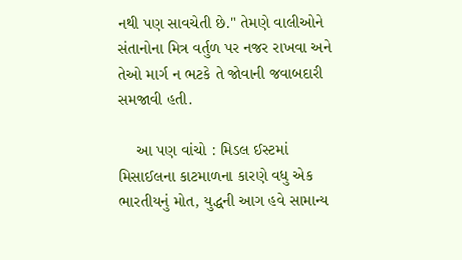નથી પણ સાવચેતી છે." તેમણે વાલીઓને સંતાનોના મિત્ર વર્તુળ પર નજર રાખવા અને તેઓ માર્ગ ન ભટકે તે જોવાની જવાબદારી સમજાવી હતી.

    આ પણ વાંચો : મિડલ ઈસ્ટમાં મિસાઈલના કાટમાળના કારણે વધુ એક ભારતીયનું મોત, યુદ્ધની આગ હવે સામાન્ય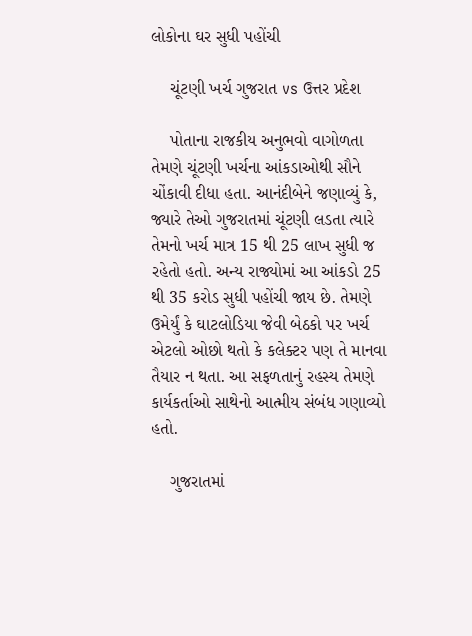લોકોના ઘર સુધી પહોંચી

    ચૂંટણી ખર્ચ ગુજરાત vs ઉત્તર પ્રદેશ

    પોતાના રાજકીય અનુભવો વાગોળતા તેમણે ચૂંટણી ખર્ચના આંકડાઓથી સૌને ચોંકાવી દીધા હતા. આનંદીબેને જણાવ્યું કે, જ્યારે તેઓ ગુજરાતમાં ચૂંટણી લડતા ત્યારે તેમનો ખર્ચ માત્ર 15 થી 25 લાખ સુધી જ રહેતો હતો. અન્ય રાજ્યોમાં આ આંકડો 25 થી 35 કરોડ સુધી પહોંચી જાય છે. તેમણે ઉમેર્યું કે ઘાટલોડિયા જેવી બેઠકો પર ખર્ચ એટલો ઓછો થતો કે કલેક્ટર પણ તે માનવા તૈયાર ન થતા. આ સફળતાનું રહસ્ય તેમણે કાર્યકર્તાઓ સાથેનો આત્મીય સંબંધ ગણાવ્યો હતો.

    ગુજરાતમાં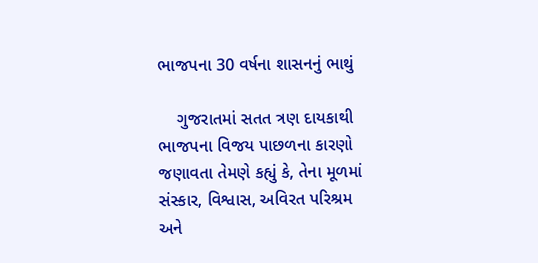ભાજપના 30 વર્ષના શાસનનું ભાથું

    ગુજરાતમાં સતત ત્રણ દાયકાથી ભાજપના વિજય પાછળના કારણો જણાવતા તેમણે કહ્યું કે, તેના મૂળમાં સંસ્કાર, વિશ્વાસ, અવિરત પરિશ્રમ અને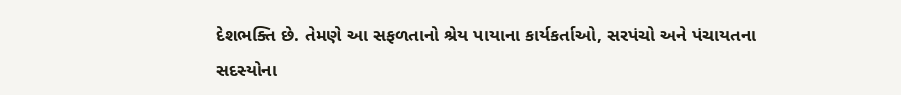દેશભક્તિ છે. તેમણે આ સફળતાનો શ્રેય પાયાના કાર્યકર્તાઓ, સરપંચો અને પંચાયતના સદસ્યોના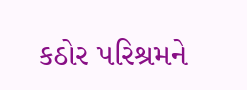કઠોર પરિશ્રમને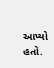આપ્યો હતો.